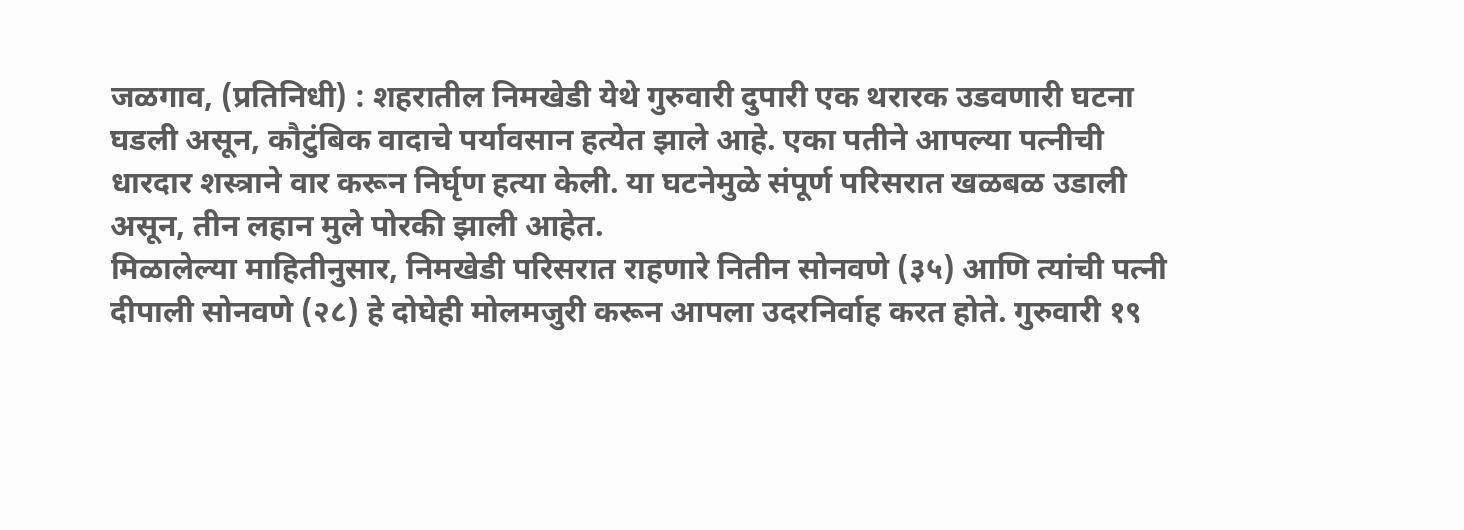जळगाव, (प्रतिनिधी) : शहरातील निमखेडी येथे गुरुवारी दुपारी एक थरारक उडवणारी घटना घडली असून, कौटुंबिक वादाचे पर्यावसान हत्येत झाले आहे. एका पतीने आपल्या पत्नीची धारदार शस्त्राने वार करून निर्घृण हत्या केली. या घटनेमुळे संपूर्ण परिसरात खळबळ उडाली असून, तीन लहान मुले पोरकी झाली आहेत.
मिळालेल्या माहितीनुसार, निमखेडी परिसरात राहणारे नितीन सोनवणे (३५) आणि त्यांची पत्नी दीपाली सोनवणे (२८) हे दोघेही मोलमजुरी करून आपला उदरनिर्वाह करत होते. गुरुवारी १९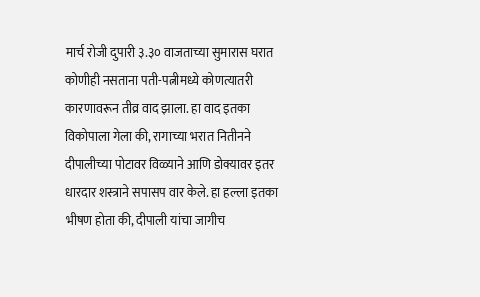मार्च रोजी दुपारी ३.३० वाजताच्या सुमारास घरात कोणीही नसताना पती-पत्नीमध्ये कोणत्यातरी कारणावरून तीव्र वाद झाला. हा वाद इतका विकोपाला गेला की, रागाच्या भरात नितीनने दीपालीच्या पोटावर विळ्याने आणि डोक्यावर इतर धारदार शस्त्राने सपासप वार केले. हा हल्ला इतका भीषण होता की, दीपाली यांचा जागीच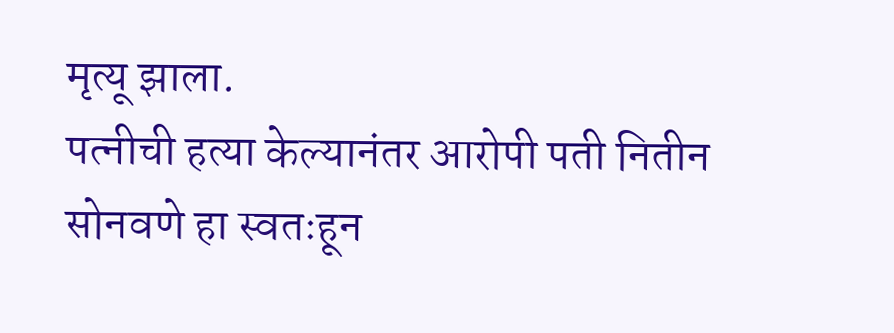मृत्यू झाला.
पत्नीची हत्या केल्यानंतर आरोपी पती नितीन सोनवणे हा स्वतःहून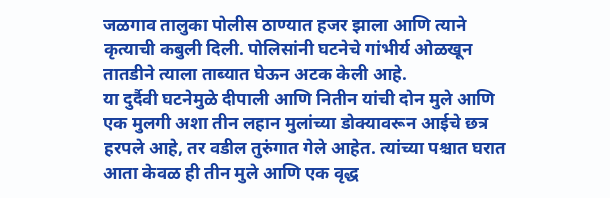जळगाव तालुका पोलीस ठाण्यात हजर झाला आणि त्याने कृत्याची कबुली दिली. पोलिसांनी घटनेचे गांभीर्य ओळखून तातडीने त्याला ताब्यात घेऊन अटक केली आहे.
या दुर्दैवी घटनेमुळे दीपाली आणि नितीन यांची दोन मुले आणि एक मुलगी अशा तीन लहान मुलांच्या डोक्यावरून आईचे छत्र हरपले आहे, तर वडील तुरुंगात गेले आहेत. त्यांच्या पश्चात घरात आता केवळ ही तीन मुले आणि एक वृद्ध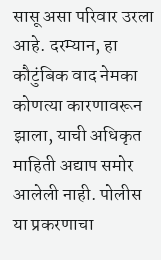सासू असा परिवार उरला आहे. दरम्यान, हा कौटुंबिक वाद नेमका कोणत्या कारणावरून झाला, याची अधिकृत माहिती अद्याप समोर आलेली नाही. पोलीस या प्रकरणाचा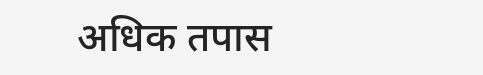अधिक तपास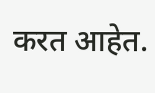करत आहेत.